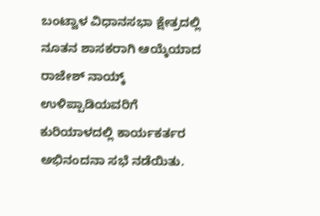ಬಂಟ್ವಾಳ ವಿಧಾನಸಭಾ ಕ್ಷೇತ್ರದಲ್ಲಿ ನೂತನ ಶಾಸಕರಾಗಿ ಆಯ್ಕೆಯಾದ ರಾಜೇಶ್ ನಾಯ್ಕ್ ಉಳಿಪ್ಪಾಡಿಯವರಿಗೆ ಕುರಿಯಾಳದಲ್ಲಿ ಕಾರ್ಯಕರ್ತರ ಅಭಿನಂದನಾ ಸಭೆ ನಡೆಯಿತು.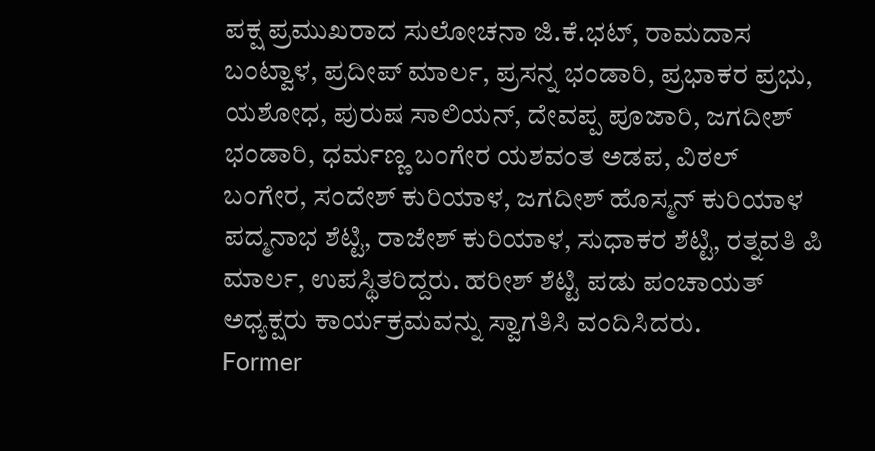ಪಕ್ಷ ಪ್ರಮುಖರಾದ ಸುಲೋಚನಾ ಜಿ.ಕೆ.ಭಟ್, ರಾಮದಾಸ ಬಂಟ್ವಾಳ, ಪ್ರದೀಪ್ ಮಾರ್ಲ, ಪ್ರಸನ್ನ ಭಂಡಾರಿ, ಪ್ರಭಾಕರ ಪ್ರಭು, ಯಶೋಧ, ಪುರುಷ ಸಾಲಿಯನ್, ದೇವಪ್ಪ ಪೂಜಾರಿ, ಜಗದೀಶ್ ಭಂಡಾರಿ, ಧರ್ಮಣ್ಣ ಬಂಗೇರ ಯಶವಂತ ಅಡಪ, ವಿಠಲ್ ಬಂಗೇರ, ಸಂದೇಶ್ ಕುರಿಯಾಳ, ಜಗದೀಶ್ ಹೊಸ್ಮನ್ ಕುರಿಯಾಳ ಪದ್ಮನಾಭ ಶೆಟ್ಟಿ, ರಾಜೇಶ್ ಕುರಿಯಾಳ, ಸುಧಾಕರ ಶೆಟ್ಟಿ, ರತ್ನವತಿ ಪಿ ಮಾರ್ಲ, ಉಪಸ್ಥಿತರಿದ್ದರು. ಹರೀಶ್ ಶೆಟ್ಟಿ ಪಡು ಪಂಚಾಯತ್ ಅಧ್ಯಕ್ಷರು ಕಾರ್ಯಕ್ರಮವನ್ನು ಸ್ವಾಗತಿಸಿ ವಂದಿಸಿದರು.
Former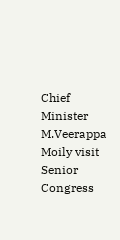Chief Minister M.Veerappa Moily visit Senior Congress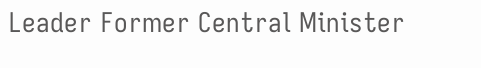Leader Former Central Minister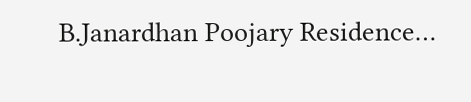B.Janardhan Poojary Residence…